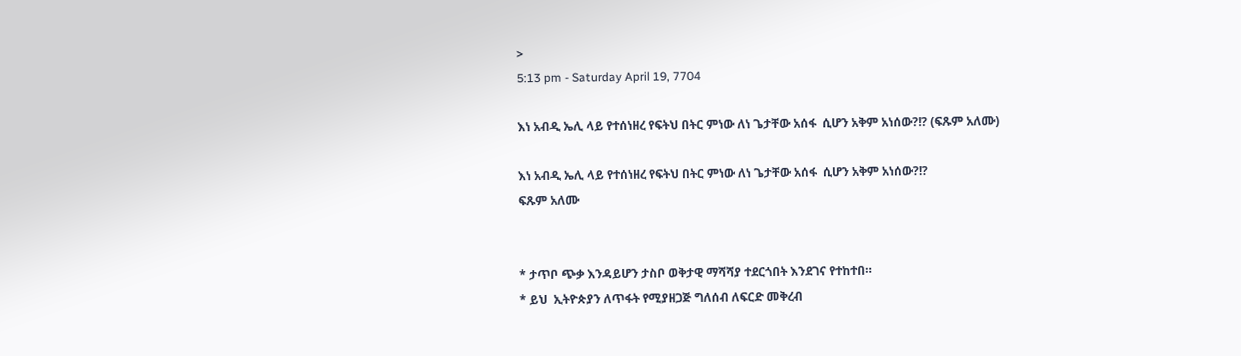>
5:13 pm - Saturday April 19, 7704

እነ አብዲ ኤሊ ላይ የተሰነዘረ የፍትህ በትር ምነው ለነ ጌታቸው አሰፋ  ሲሆን አቅም አነሰው?!? (ፍጹም አለሙ)

እነ አብዲ ኤሊ ላይ የተሰነዘረ የፍትህ በትር ምነው ለነ ጌታቸው አሰፋ  ሲሆን አቅም አነሰው?!?
ፍጹም አለሙ


* ታጥቦ ጭቃ እንዳይሆን ታስቦ ወቅታዊ ማሻሻያ ተደርጎበት እንደገና የተከተበ።
* ይህ  ኢትዮጵያን ለጥፋት የሚያዘጋጅ ግለሰብ ለፍርድ መቅረብ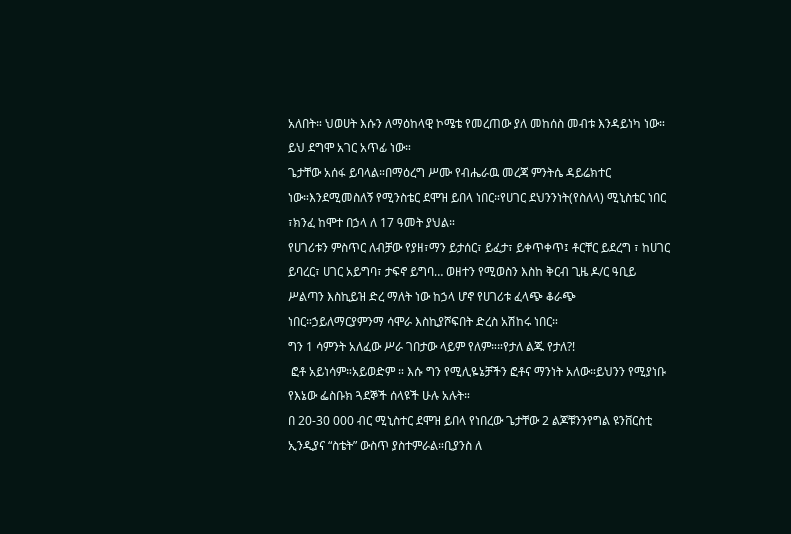አለበት። ህወሀት እሱን ለማዕከላዊ ኮሜቴ የመረጠው ያለ መከሰስ መብቱ እንዳይነካ ነው። ይህ ደግሞ አገር አጥፊ ነው።
ጌታቸው አሰፋ ይባላል።በማዕረግ ሥሙ የብሔራዉ መረጃ ምንትሴ ዳይሬክተር ነው።እንደሚመስለኝ የሚንስቴር ደሞዝ ይበላ ነበር።የሀገር ደህንንነት(የስለላ) ሚኒስቴር ነበር ፣ክንፈ ከሞተ በኃላ ለ 17 ዓመት ያህል።
የሀገሪቱን ምስጥር ለብቻው የያዘ፣ማን ይታሰር፣ ይፈታ፣ ይቀጥቀጥ፤ ቶርቸር ይደረግ ፣ ከሀገር ይባረር፣ ሀገር አይግባ፣ ታፍኖ ይግባ… ወዘተን የሚወስን እስከ ቅርብ ጊዜ ዶ/ር ዓቢይ ሥልጣን እስኪይዝ ድረ ማለት ነው ከኃላ ሆኖ የሀገሪቱ ፈላጭ ቆራጭ ነበር።ኃይለማርያምንማ ሳሞራ እስኪያሾፍበት ድረስ አሽከሩ ነበር።
ግን 1 ሳምንት አለፈው ሥራ ገበታው ላይም የለም።።የታለ ልጁ የታለ?!
 ፎቶ አይነሳም።አይወድም ። እሱ ግን የሚሊዬኔቻችን ፎቶና ማንነት አለው።ይህንን የሚያነቡ የእኔው ፌስቡክ ጓደኞች ሰላዩች ሁሉ አሉት።
በ 20-30 000 ብር ሚኒስተር ደሞዝ ይበላ የነበረው ጌታቸው 2 ልጆቹንንየግል ዩንቨርስቲ ኢንዲያና “ስቴት” ውስጥ ያስተምራል።ቢያንስ ለ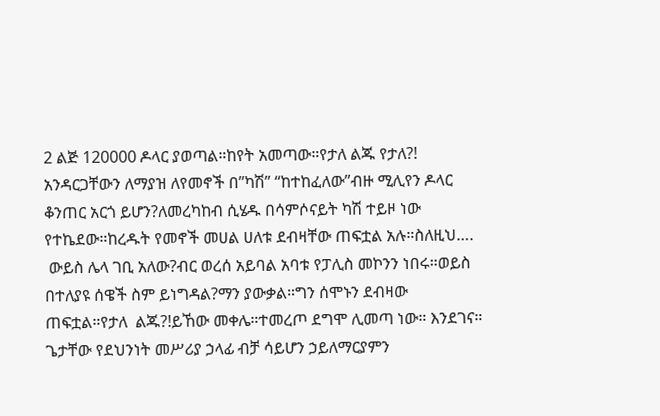2 ልጅ 120000 ዶላር ያወጣል።ከየት አመጣው።የታለ ልጁ የታለ?!
አንዳርጋቸውን ለማያዝ ለየመኖች በ”ካሽ” “ከተከፈለው”ብዙ ሚሊየን ዶላር ቆንጠር አርጎ ይሆን?ለመረካከብ ሲሄዱ በሳምሶናይት ካሽ ተይዞ ነው የተኬደው።ከረዱት የመኖች መሀል ሀለቱ ደብዛቸው ጠፍቷል አሉ።ስለዚህ….
 ውይስ ሌላ ገቢ አለው?ብር ወረሰ አይባል አባቱ የፓሊስ መኮንን ነበሩ።ወይስ በተለያዩ ሰዌች ስም ይነግዳል?ማን ያውቃል።ግን ሰሞኑን ደብዛው ጠፍቷል።የታለ  ልጁ?!ይኸው መቀሌ።ተመረጦ ደግሞ ሊመጣ ነው። እንደገና።
ጌታቸው የደህንነት መሥሪያ ኃላፊ ብቻ ሳይሆን ኃይለማርያምን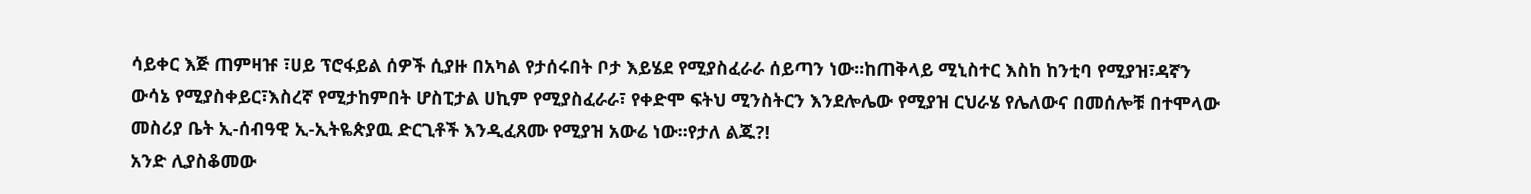ሳይቀር እጅ ጠምዛዡ ፣ሀይ ፕሮፋይል ሰዎች ሲያዙ በአካል የታሰሩበት ቦታ እይሄደ የሚያስፈራራ ሰይጣን ነው።ከጠቅላይ ሚኒስተር እስከ ከንቲባ የሚያዝ፣ዳኛን ውሳኔ የሚያስቀይር፣እስረኛ የሚታከምበት ሆስፒታል ሀኪም የሚያስፈራራ፣ የቀድሞ ፍትህ ሚንስትርን እንደሎሌው የሚያዝ ርህራሄ የሌለውና በመሰሎቹ በተሞላው መስሪያ ቤት ኢ-ሰብዓዊ ኢ-ኢትዬጵያዉ ድርጊቶች እንዲፈጸሙ የሚያዝ አውሬ ነው።የታለ ልጁ?!
አንድ ሊያስቆመው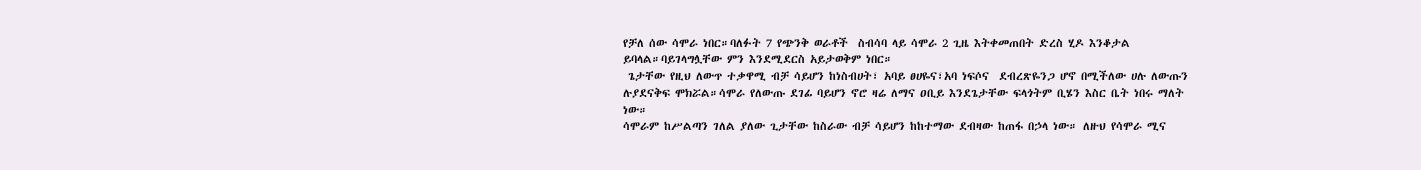የቻለ ሰው ሳሞራ ነበር።ባለፉት 7 የጭንቅ ወራቶች  ስብሳባ ላይ ሳሞራ 2 ጊዜ እትቀመጠበት ድረስ ሂዶ እንቆታል ይባላል።ባይገላግሏቸው ምን እንደሚደርስ አይታወቅም ነበር።
 ጌታቸው የዚህ ለውጥ ተቃዋሚ ብቻ ሳይሆን ከነስብሀት፣ አባይ ፀሀዬና፣አባ ነፍሶና  ደብረጽዬንጋ ሆኖ በሚችለው ሀሉ ለውጡን  ሉያደናቅፍ ሞክሯል።ሳሞራ የለውጡ ደገፊ ባይሆን ኖሮ ዛሬ ለማና ዐቢይ እንደጌታቸው ፍላጎትም ቢሄን እስር ቤት ነበሩ ማለት ነው።
ሳሞራም ከሥልጣን ገለል ያለው ጊታቸው ከስራው ብቻ ሳይሆን ከከተማው ደብዛው ከጠፋ በኃላ ነው። ለዙህ የሳሞራ ሚና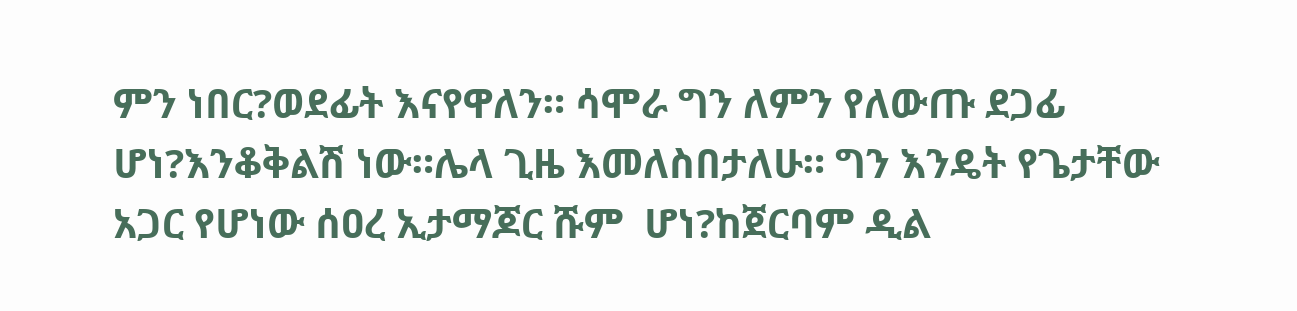ምን ነበር?ወደፊት እናየዋለን። ሳሞራ ግን ለምን የለውጡ ደጋፊ ሆነ?እንቆቅልሽ ነው።ሌላ ጊዜ እመለስበታለሁ። ግን እንዴት የጌታቸው አጋር የሆነው ሰዐረ ኢታማጆር ሹም  ሆነ?ከጀርባም ዲል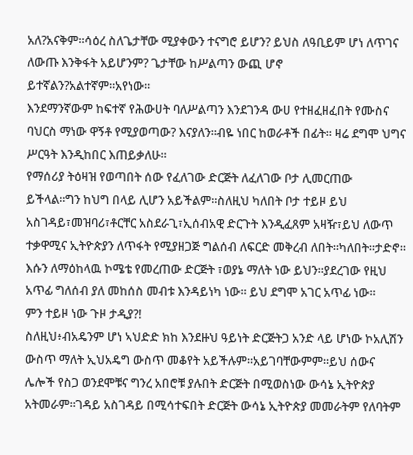አለ?አናቅም።ሳዕረ ስለጌታቸው ሚያቀውን ተናግሮ ይሆን? ይህስ ለዓቢይም ሆነ ለጥገና ለውጡ እንቅፋት አይሆንም? ጌታቸው ከሥልጣን ውጪ ሆኖ ይተኛልን?አልተኛም።አየነው።
እንደማንኛውም ከፍተኛ የሕውሀት ባለሥልጣን እንደገንዳ ውሀ የተዘፈዘፈበት የሙስና ባህርስ ማነው ዋኝቶ የሚያወጣው? እናያለን።ብዬ ነበር ከወራቶች በፊት። ዛሬ ደግሞ ህግና ሥርዓት እንዲከበር እጠይቃለሁ።
የማሰሪያ ትዕዛዝ የወጣበት ሰው የፈለገው ድርጅት ለፈለገው ቦታ ሊመርጠው ይችላል።ግን ከህግ በላይ ሊሆን አይችልም።ስለዚህ ካለበት ቦታ ተይዞ ይህ አስገዳይ፣መዝባሪ፣ቶርቸር አስደራጊ፣ኢሰብአዊ ድርጉት እንዲፈጸም አዛዥ፣ይህ ለውጥ ተቃዋሚና ኢትዮጵያን ለጥፋት የሚያዘጋጅ ግልሰብ ለፍርድ መቅረብ ለበት።ካለበት።ታድኖ።
እሱን ለማዕከላዉ ኮሜቴ የመረጠው ድርጅት ፣ወያኔ ማለት ነው ይህን።ያደረገው የዚህ አጥፊ ግለሰብ ያለ መከሰስ መብቱ እንዳይነካ ነው። ይህ ደግሞ አገር አጥፊ ነው።
ምን ተይዞ ነው ጉዞ ታዲያ?!
ስለዚህ፥ብአዴንም ሆነ ኣህድድ ክከ እንደዙህ ዓይነት ድርጅትጋ አንድ ላይ ሆነው ኮአሊሽን ውስጥ ማለት ኢህአዴግ ውስጥ መቆየት አይችሉም።አይገባቸውምም።ይህ ሰውና ሌሎች የስጋ ወንደሞቹና ግንረ አበሮቹ ያሉበት ድርጅት በሚወስነው ውሳኔ ኢትዮጵያ አትመራም።ገዳይ አስገዳይ በሚሳተፍበት ድርጅት ውሳኔ ኢትዮጵያ መመራትም የለባትም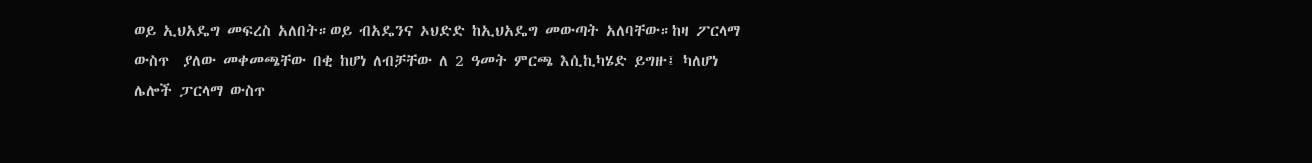ወይ ኢህአዴግ መፍረስ አለበት።ወይ ብአዴንና ኦህድድ ከኢህአዴግ መውጣት አለባቸው።ከዛ ፖርላማ ውስጥ  ያለው መቀመጫቸው በቂ ከሆነ ለብቻቸው ለ 2 ዓመት ምርጫ እሲኪካሄድ ይግዙ፤ ካለሆነ ሌሎች ፓርላማ ውስጥ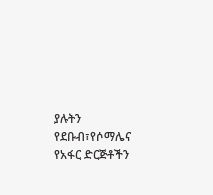ያሉትን የደቡብ፣የሶማሌና የአፋር ድርጅቶችን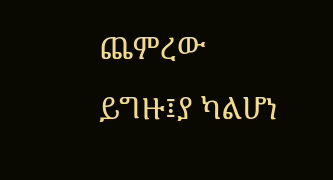ጨምረው ይግዙ፤ያ ካልሆነ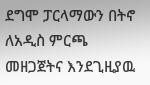ደግሞ ፓርላማውን በትኖ ለአዲስ ምርጫ መዘጋጀትና እንደጊዚያዉ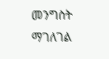መንግስት ማገለገል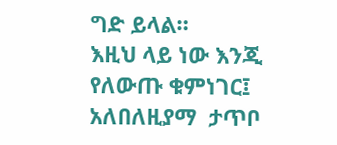ግድ ይላል።
እዚህ ላይ ነው እንጂ የለውጡ ቁምነገር፤ አለበለዚያማ  ታጥቦ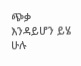ጭቃ እንዳይሆን ይሄ ሁሉ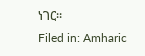ነገር።
Filed in: Amharic